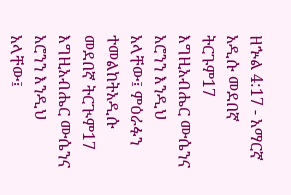ዘኍል 4:17 - አማርኛ አዲሱ መደበኛ ትርጉም17 እግዚአብሔር ሙሴንና አሮንን እንዲህ አላቸው፤ ምዕራፉን ተመልከትአዲሱ መደበኛ ትርጒም17 እግዚአብሔር ሙሴንና አሮንን እንዲህ አላቸው፤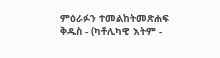ምዕራፉን ተመልከትመጽሐፍ ቅዱስ - (ካቶሊካዊ እትም -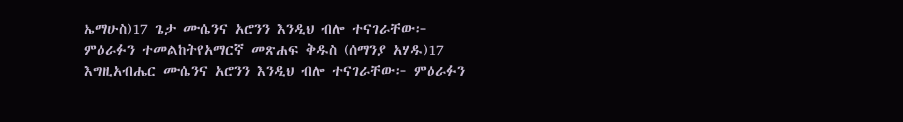ኤማሁስ)17 ጌታ ሙሴንና አሮንን እንዲህ ብሎ ተናገራቸው፦ ምዕራፉን ተመልከትየአማርኛ መጽሐፍ ቅዱስ (ሰማንያ አሃዱ)17 እግዚአብሔር ሙሴንና አሮንን እንዲህ ብሎ ተናገራቸው፦ ምዕራፉን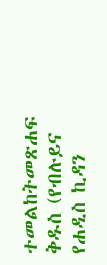ተመልከትመጽሐፍ ቅዱስ (የብሉይና የሐዲስ ኪዳን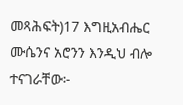መጻሕፍት)17 እግዚአብሔር ሙሴንና አሮንን እንዲህ ብሎ ተናገራቸው፦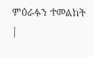ምዕራፉን ተመልከት |